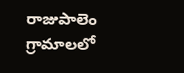రాజుపాలెం గ్రామాలలో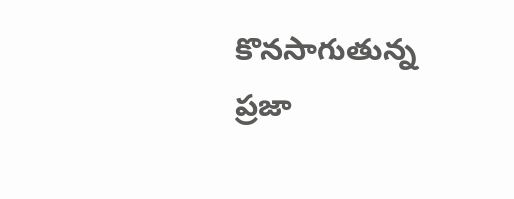కొనసాగుతున్న ప్రజా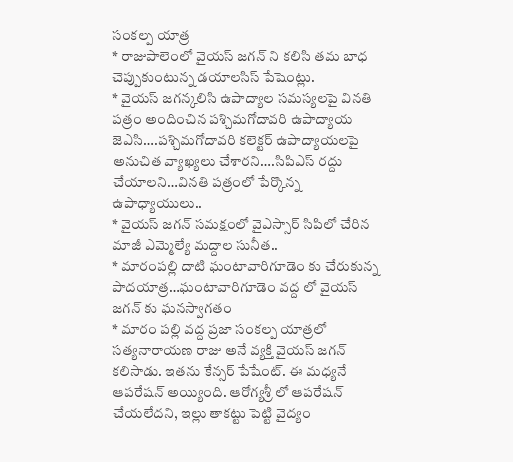సంకల్ప యాత్ర
* రాజుపాలెంలో వైయస్ జగన్ ని కలిసి తమ బాధ చెప్పుకుంటున్న డయాలసిస్ పేషెంట్లు.
* వైయస్ జగన్కలిసి ఉపాద్యాల సమస్యలపై వినతి పత్రం అందించిన పశ్చిమగోదావరి ఉపాద్యాయ జెఎసి….పశ్చిమగోదావరి కలెక్టర్ ఉపాద్యాయలపై అనుచిత వ్యాఖ్యలు చేశారని….సిపిఎస్ రద్దు చేయాలని…వినతి పత్రంలో పేర్కొన్న ఉపాధ్యాయులు..
* వైయస్ జగన్ సమక్షంలో వైఎస్సార్ సిపిలో చేరిన మాజీ ఎమ్మెల్యే మద్దాల సునీత..
* మారంపల్లి దాటి ఘంటావారిగూడెం కు చేరుకున్న పాదయాత్ర…ఘంటావారిగూడెం వద్ద లో వైయస్ జగన్ కు ఘనస్వాగతం
* మారం పల్లి వద్ద ప్రజా సంకల్ప యాత్రలో సత్యనారాయణ రాజు అనే వ్యక్తి వైయస్ జగన్ కలిసాడు. ఇతను కేన్సర్ పేషేంట్. ఈ మధ్యనే ఆపరేషన్ అయ్యింది. ఆరోగ్యశ్రీ లో ఆపరేషన్ చేయలేదని, ఇల్లు తాకట్టు పెట్టి వైద్యం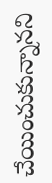చేయించుకున్నానని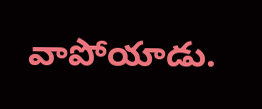వాపోయాడు.